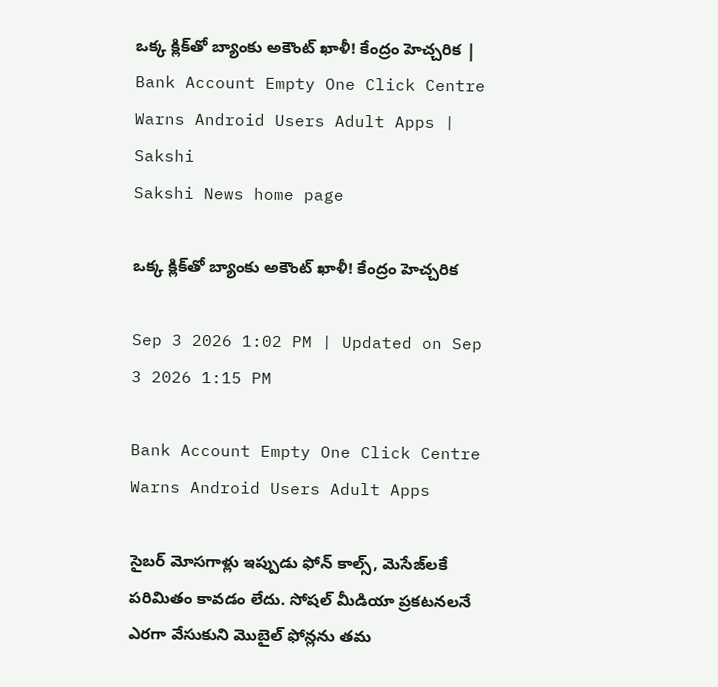ఒక్క క్లిక్‌తో బ్యాంకు అకౌంట్‌ ఖాళీ! కేంద్రం హెచ్చరిక | Bank Account Empty One Click Centre Warns Android Users Adult Apps | Sakshi
Sakshi News home page

ఒక్క క్లిక్‌తో బ్యాంకు అకౌంట్‌ ఖాళీ! కేంద్రం హెచ్చరిక

Sep 3 2026 1:02 PM | Updated on Sep 3 2026 1:15 PM

Bank Account Empty One Click Centre Warns Android Users Adult Apps

సైబర్‌ మోసగాళ్లు ఇప్పుడు ఫోన్‌ కాల్స్‌, మెసేజ్‌లకే పరిమితం కావడం లేదు. సోషల్‌ మీడియా ప్రకటనలనే ఎరగా వేసుకుని మొబైల్‌ ఫోన్లను తమ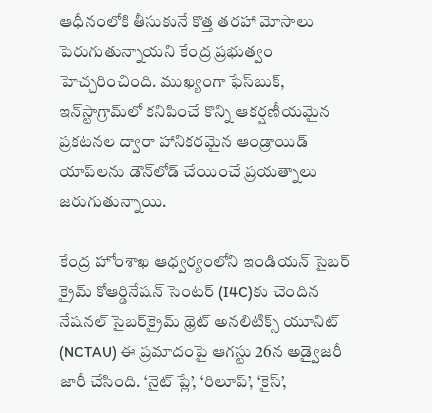ఆధీనంలోకి తీసుకునే కొత్త తరహా మోసాలు పెరుగుతున్నాయని కేంద్ర ప్రభుత్వం హెచ్చరించింది. ముఖ్యంగా ఫేస్‌బుక్‌, ఇన్‌స్టాగ్రామ్‌లో కనిపించే కొన్ని ఆకర్షణీయమైన ప్రకటనల ద్వారా హానికరమైన ఆండ్రాయిడ్‌ యాప్‌లను డౌన్‌లోడ్‌ చేయించే ప్రయత్నాలు జరుగుతున్నాయి.

కేంద్ర హోంశాఖ ఆధ్వర్యంలోని ఇండియన్‌ సైబర్‌ క్రైమ్‌ కోఆర్డినేషన్‌ సెంటర్‌ (I4C)కు చెందిన నేషనల్‌ సైబర్‌క్రైమ్‌ థ్రెట్‌ అనలిటిక్స్‌ యూనిట్‌ (NCTAU) ఈ ప్రమాదంపై ఆగస్టు 26న అడ్వైజరీ జారీ చేసింది. ‘నైట్‌ ప్లే’, ‘రిలూప్‌’, ‘కైస్‌’,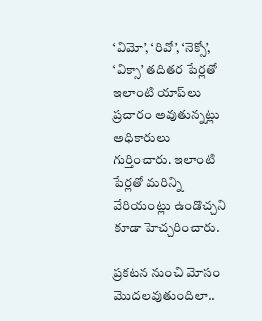‘విమో’, ‘రివో’, ‘నెక్సో’, ‘విక్సా’ తదితర పేర్లతో ఇలాంటి యాప్‌లు ప్రచారం అవుతున్నట్లు అధికారులు గుర్తించారు. ఇలాంటి పేర్లతో మరిన్ని వేరియంట్లు ఉండొచ్చని కూడా హెచ్చరించారు.

ప్రకటన నుంచి మోసం మొదలవుతుందిలా..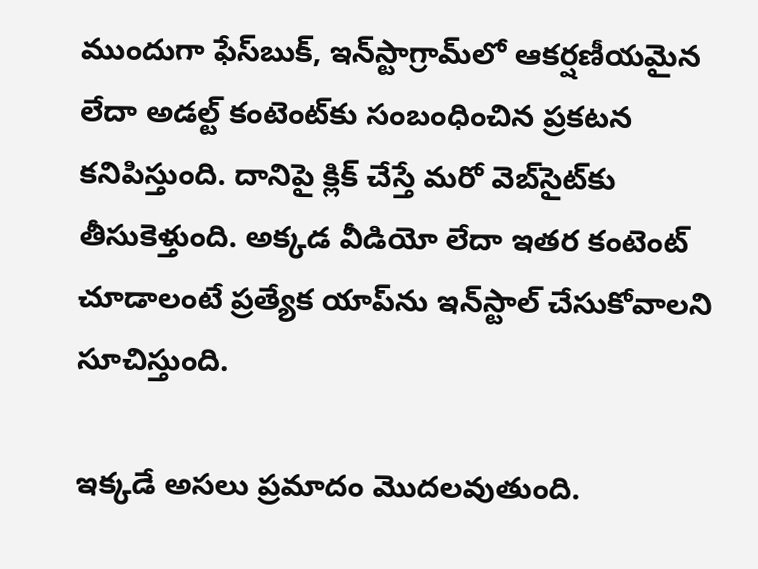ముందుగా ఫేస్‌బుక్‌, ఇన్‌స్టాగ్రామ్‌లో ఆకర్షణీయమైన లేదా అడల్ట్‌ కంటెంట్‌కు సంబంధించిన ప్రకటన కనిపిస్తుంది. దానిపై క్లిక్‌ చేస్తే మరో వెబ్‌సైట్‌కు తీసుకెళ్తుంది. అక్కడ వీడియో లేదా ఇతర కంటెంట్‌ చూడాలంటే ప్రత్యేక యాప్‌ను ఇన్‌స్టాల్‌ చేసుకోవాలని సూచిస్తుంది.

ఇక్కడే అసలు ప్రమాదం మొదలవుతుంది.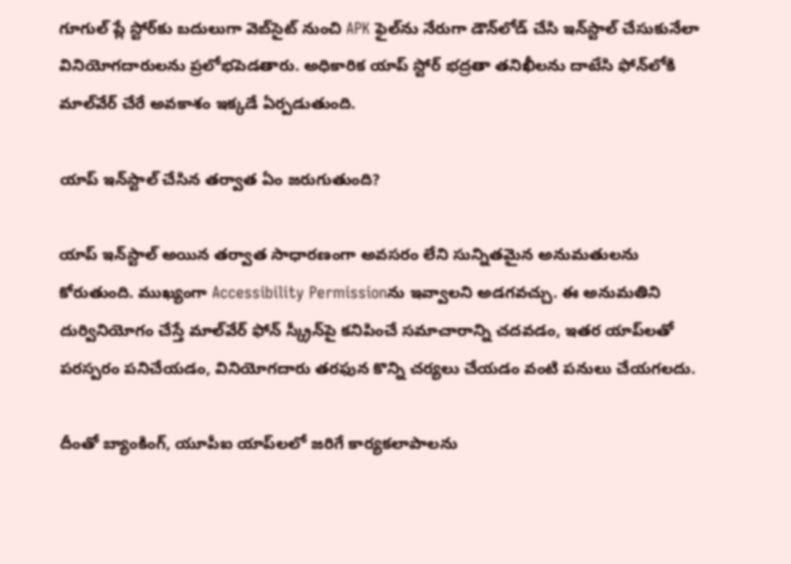గూగుల్‌ ప్లే స్టోర్‌కు బదులుగా వెబ్‌సైట్‌ నుంచి APK ఫైల్‌ను నేరుగా డౌన్‌లోడ్‌ చేసి ఇన్‌స్టాల్‌ చేసుకునేలా వినియోగదారులను ప్రలోభపెడతారు. అధికారిక యాప్‌ స్టోర్‌ భద్రతా తనిఖీలను దాటేసి ఫోన్‌లోకి మాల్‌వేర్‌ చేరే అవకాశం ఇక్కడే ఏర్పడుతుంది.

యాప్‌ ఇన్‌స్టాల్‌ చేసిన తర్వాత ఏం జరుగుతుంది?

యాప్‌ ఇన్‌స్టాల్‌ అయిన తర్వాత సాధారణంగా అవసరం లేని సున్నితమైన అనుమతులను కోరుతుంది. ముఖ్యంగా Accessibility Permissionను ఇవ్వాలని అడగవచ్చు. ఈ అనుమతిని దుర్వినియోగం చేస్తే మాల్‌వేర్‌ ఫోన్‌ స్క్రీన్‌పై కనిపించే సమాచారాన్ని చదవడం, ఇతర యాప్‌లతో పరస్పరం పనిచేయడం, వినియోగదారు తరఫున కొన్ని చర్యలు చేయడం వంటి పనులు చేయగలదు.

దీంతో బ్యాంకింగ్‌, యూపీఐ యాప్‌లలో జరిగే కార్యకలాపాలను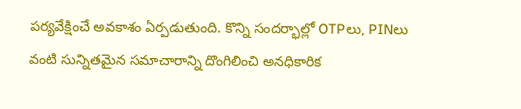పర్యవేక్షించే అవకాశం ఏర్పడుతుంది. కొన్ని సందర్భాల్లో OTPలు, PINలు వంటి సున్నితమైన సమాచారాన్ని దొంగిలించి అనధికారిక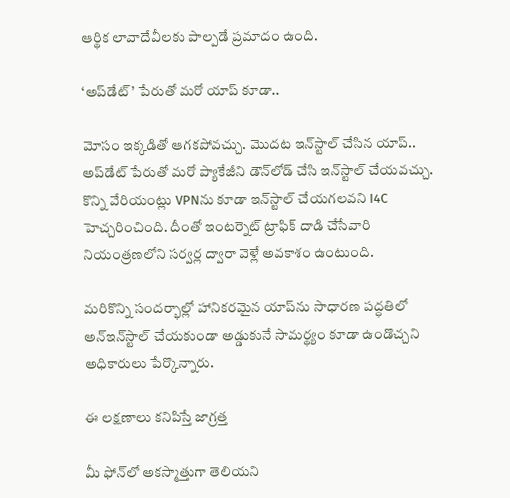ఆర్థిక లావాదేవీలకు పాల్పడే ప్రమాదం ఉంది.

‘అప్‌డేట్‌’ పేరుతో మరో యాప్‌ కూడా..

మోసం ఇక్కడితో ఆగకపోవచ్చు. మొదట ఇన్‌స్టాల్‌ చేసిన యాప్‌.. అప్‌డేట్‌ పేరుతో మరో ప్యాకేజీని డౌన్‌లోడ్‌ చేసి ఇన్‌స్టాల్‌ చేయవచ్చు. కొన్ని వేరియంట్లు VPNను కూడా ఇన్‌స్టాల్‌ చేయగలవని I4C హెచ్చరించింది. దీంతో ఇంటర్నెట్‌ ట్రాఫిక్‌ దాడి చేసేవారి నియంత్రణలోని సర్వర్ల ద్వారా వెళ్లే అవకాశం ఉంటుంది.

మరికొన్ని సందర్భాల్లో హానికరమైన యాప్‌ను సాధారణ పద్ధతిలో అన్‌ఇన్‌స్టాల్‌ చేయకుండా అడ్డుకునే సామర్థ్యం కూడా ఉండొచ్చని అధికారులు పేర్కొన్నారు.

ఈ లక్షణాలు కనిపిస్తే జాగ్రత్త

మీ ఫోన్‌లో అకస్మాత్తుగా తెలియని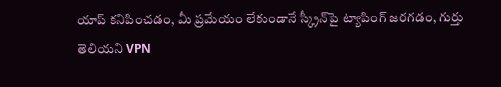యాప్‌ కనిపించడం, మీ ప్రమేయం లేకుండానే స్క్రీన్‌పై ట్యాపింగ్‌ జరగడం, గుర్తు తెలియని VPN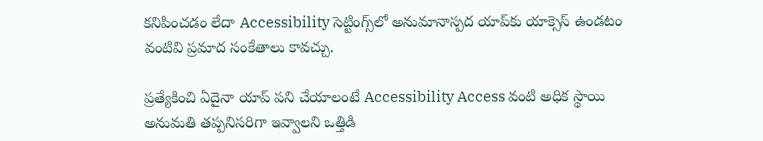కనిపించడం లేదా Accessibility సెట్టింగ్స్‌లో అనుమానాస్పద యాప్‌కు యాక్సెస్‌ ఉండటం వంటివి ప్రమాద సంకేతాలు కావచ్చు.

ప్రత్యేకించి ఏదైనా యాప్‌ పని చేయాలంటే Accessibility Access వంటి అధిక స్థాయి అనుమతి తప్పనిసరిగా ఇవ్వాలని ఒత్తిడి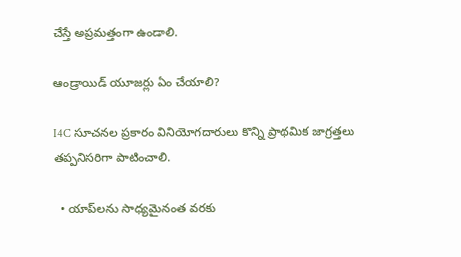చేస్తే అప్రమత్తంగా ఉండాలి.

ఆండ్రాయిడ్‌ యూజర్లు ఏం చేయాలి?

I4C సూచనల ప్రకారం వినియోగదారులు కొన్ని ప్రాథమిక జాగ్రత్తలు తప్పనిసరిగా పాటించాలి.

  • యాప్‌లను సాధ్యమైనంత వరకు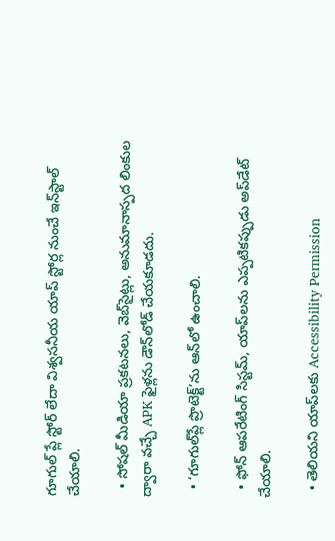గూగుల్‌ ప్లే స్టోర్‌ లేదా విశ్వసనీయ యాప్‌ స్టోర్ల నుంచే ఇన్‌స్టాల్‌ చేయాలి.

  • సోషల్‌ మీడియా ప్రకటనలు, వెబ్‌సైట్లు, అనుమానాస్పద లింకుల ద్వారా వచ్చే APK ఫైళ్లను డౌన్‌లోడ్‌ చేయకూడదు.

  • ‘గూగుల్‌ప్లే ప్రొటెక్ట్‌’ను ఆన్‌లో ఉంచాలి.

  • ఫోన్‌ ఆపరేటింగ్‌ సిస్టమ్‌, యాప్‌లను ఎప్పటికప్పుడు అప్‌డేట్‌ చేయాలి.

  • తెలియని యాప్‌లకు Accessibility Permission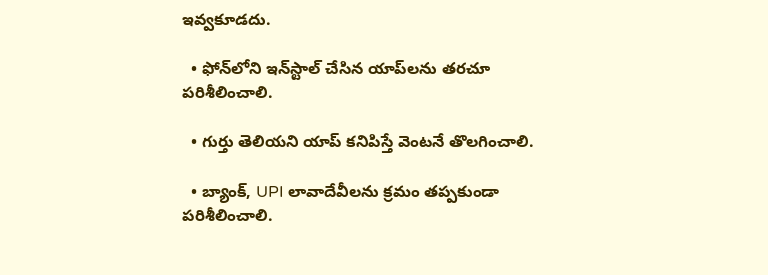ఇవ్వకూడదు.

  • ఫోన్‌లోని ఇన్‌స్టాల్‌ చేసిన యాప్‌లను తరచూ పరిశీలించాలి.

  • గుర్తు తెలియని యాప్‌ కనిపిస్తే వెంటనే తొలగించాలి.

  • బ్యాంక్‌, UPI లావాదేవీలను క్రమం తప్పకుండా పరిశీలించాలి.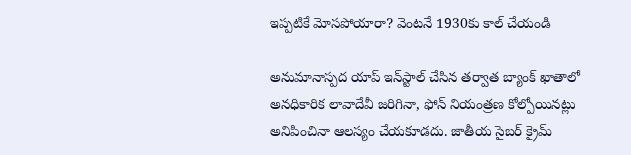ఇప్పటికే మోసపోయారా? వెంటనే 1930కు కాల్‌ చేయండి

అనుమానాస్పద యాప్‌ ఇన్‌స్టాల్‌ చేసిన తర్వాత బ్యాంక్‌ ఖాతాలో అనధికారిక లావాదేవీ జరిగినా, ఫోన్‌ నియంత్రణ కోల్పోయినట్లు అనిపించినా ఆలస్యం చేయకూడదు. జాతీయ సైబర్‌ క్రైమ్‌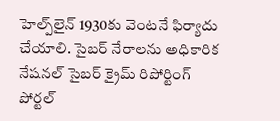హెల్ప్‌లైన్‌ 1930కు వెంటనే ఫిర్యాదు చేయాలి. సైబర్‌ నేరాలను అధికారిక నేషనల్‌ సైబర్‌ క్రైమ్‌ రిపోర్టింగ్‌ పోర్టల్‌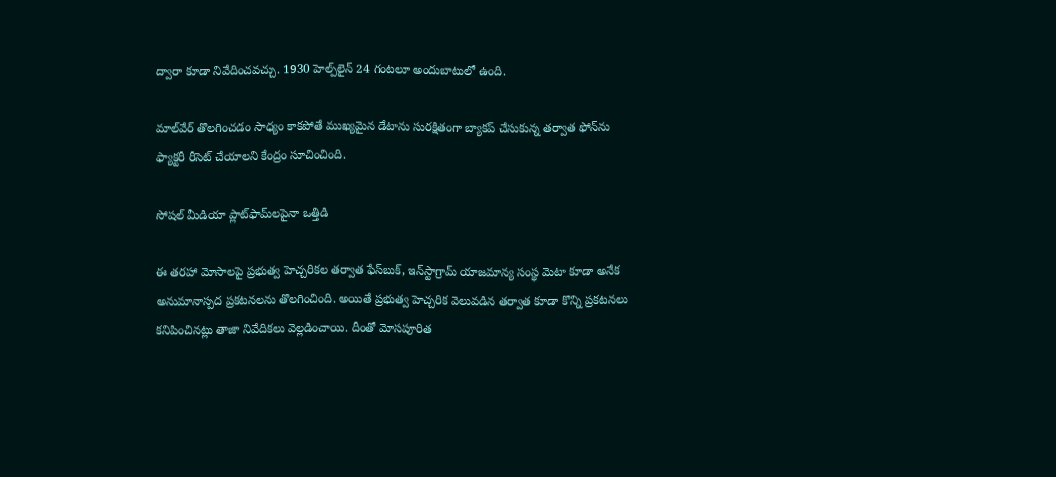ద్వారా కూడా నివేదించవచ్చు. 1930 హెల్ప్‌లైన్‌ 24 గంటలూ అందుబాటులో ఉంది.

మాల్‌వేర్‌ తొలగించడం సాధ్యం కాకపోతే ముఖ్యమైన డేటాను సురక్షితంగా బ్యాకప్‌ చేసుకున్న తర్వాత ఫోన్‌ను ఫ్యాక్టరీ రీసెట్‌ చేయాలని కేంద్రం సూచించింది.

సోషల్‌ మీడియా ప్లాట్‌ఫామ్‌లపైనా ఒత్తిడి

ఈ తరహా మోసాలపై ప్రభుత్వ హెచ్చరికల తర్వాత ఫేస్‌బుక్‌, ఇన్‌స్టాగ్రామ్‌ యాజమాన్య సంస్థ మెటా కూడా అనేక అనుమానాస్పద ప్రకటనలను తొలగించింది. అయితే ప్రభుత్వ హెచ్చరిక వెలువడిన తర్వాత కూడా కొన్ని ప్రకటనలు కనిపించినట్లు తాజా నివేదికలు వెల్లడించాయి. దీంతో మోసపూరిత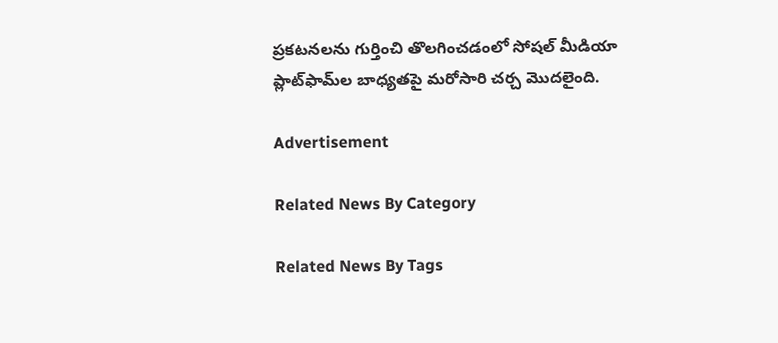ప్రకటనలను గుర్తించి తొలగించడంలో సోషల్‌ మీడియా ప్లాట్‌ఫామ్‌ల బాధ్యతపై మరోసారి చర్చ మొదలైంది.

Advertisement

Related News By Category

Related News By Tags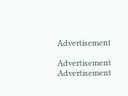Advertisement

Advertisement
Advertisement